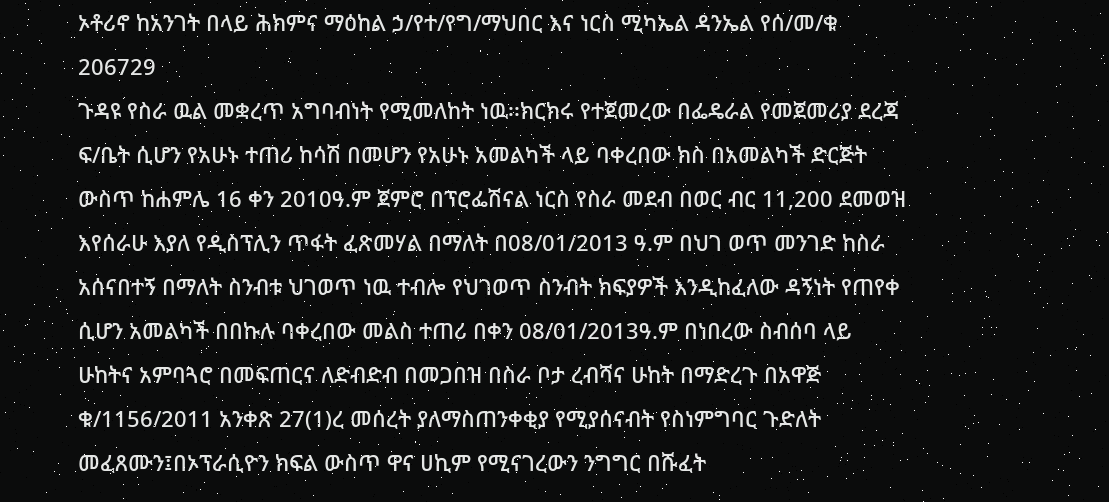ኦቶሪኖ ከአንገት በላይ ሕክምና ማዕከል ኃ/የተ/የግ/ማህበር እና ነርስ ሚካኤል ዳንኤል የሰ/መ/ቁ 206729
ጉዳዩ የስራ ዉል መቋረጥ አግባብነት የሚመለከት ነዉ፡፡ክርክሩ የተጀመረው በፌዴራል የመጀመሪያ ደረጃ ፍ/ቤት ሲሆን የአሁኑ ተጠሪ ከሳሽ በመሆን የአሁኑ አመልካች ላይ ባቀረበው ክስ በአመልካች ድርጅት ውስጥ ከሐምሌ 16 ቀን 2010ዓ.ም ጀምሮ በፕሮፌሽናል ነርስ የስራ መደብ በወር ብር 11,200 ደመወዝ እየሰራሁ እያለ የዲስፕሊን ጥፋት ፈጽመሃል በማለት በ08/01/2013 ዓ.ም በህገ ወጥ መንገድ ከስራ አሰናበተኝ በማለት ስንብቱ ህገወጥ ነዉ ተብሎ የህገወጥ ስንብት ክፍያዎች እንዲከፈለው ዳኝነት የጠየቀ ሲሆን አመልካች በበኩሉ ባቀረበው መልስ ተጠሪ በቀን 08/01/2013ዓ.ም በነበረው ስብሰባ ላይ ሁከትና አምባጓሮ በመፍጠርና ለድብድብ በመጋበዝ በስራ ቦታ ረብሻና ሁከት በማድረጉ በአዋጅ ቁ/1156/2011 አንቀጽ 27(1)ረ መሰረት ያለማስጠንቀቂያ የሚያሰናብት የስነምግባር ጉድለት መፈጸሙን፤በኦፕራሲዮን ክፍል ውስጥ ዋና ሀኪም የሚናገረውን ንግግር በሹፈት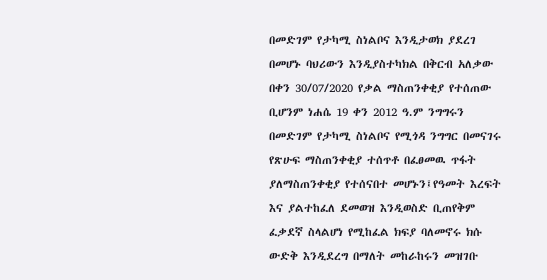በመድገም የታካሚ ስነልቦና እንዲታወክ ያደረገ በመሆኑ ባህሪውን እንዲያስተካክል በቅርብ አለቃው በቀን 30/07/2020 የቃል ማስጠንቀቂያ የተሰጠው ቢሆንም ነሐሴ 19 ቀን 2012 ዓ.ም ንግግሩን በመድገም የታካሚ ስነልቦና የሚጎዳ ንግግር በመናገሩ የጽሁፍ ማስጠንቀቂያ ተሰጥቶ በፈፀመዉ ጥፋት ያለማስጠንቀቂያ የተሰናበተ መሆኑን፤የዓመት እረፍት እና ያልተከፈለ ደመወዝ እንዲወስድ ቢጠየቅም ፈቃደኛ ስላልሆነ የሚከፈል ክፍያ ባለመኖሩ ክሱ ውድቅ እንዲደረግ በማለት መከራከሩን መዝገቡ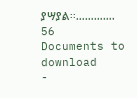ያሣያል፡፡………….
56
Documents to download
-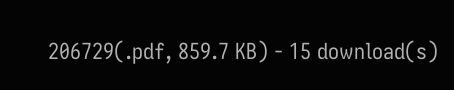206729(.pdf, 859.7 KB) - 15 download(s)